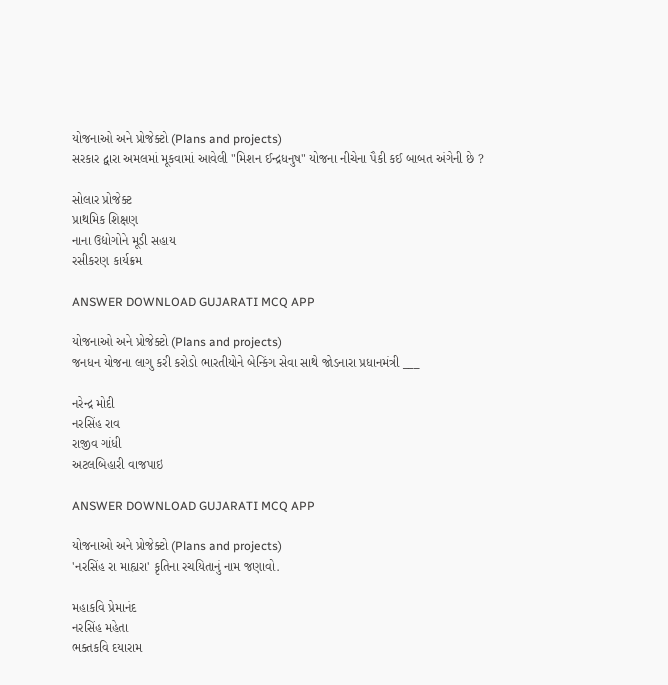યોજનાઓ અને પ્રોજેક્ટો (Plans and projects)
સરકાર દ્વારા અમલમાં મૂકવામાં આવેલી "મિશન ઈન્દ્રધનુષ" યોજના નીચેના પૈકી કઈ બાબત અંગેની છે ?

સોલાર પ્રોજેક્ટ
પ્રાથમિક શિક્ષણ
નાના ઉદ્યોગોને મૂડી સહાય
રસીકરણ કાર્યક્રમ

ANSWER DOWNLOAD GUJARATI MCQ APP

યોજનાઓ અને પ્રોજેક્ટો (Plans and projects)
જનધન યોજના લાગુ કરી કરોડો ભારતીયોને બેન્કિંગ સેવા સાથે જોડનારા પ્રધાનમંત્રી ___

નરેન્દ્ર મોદી
નરસિંહ રાવ
રાજીવ ગાંધી
અટલબિહારી વાજપાઇ

ANSWER DOWNLOAD GUJARATI MCQ APP

યોજનાઓ અને પ્રોજેક્ટો (Plans and projects)
'નરસિંહ રા માહ્યરા' કૃતિના રચયિતાનું નામ જણાવો.

મહાકવિ પ્રેમાનંદ
નરસિંહ મહેતા
ભક્તકવિ દયારામ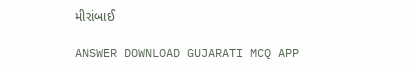મીરાંબાઈ

ANSWER DOWNLOAD GUJARATI MCQ APP